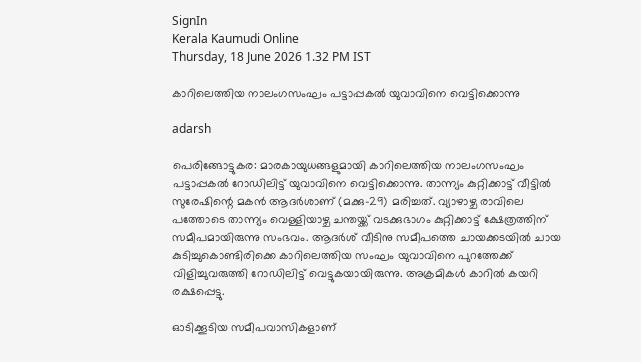SignIn
Kerala Kaumudi Online
Thursday, 18 June 2026 1.32 PM IST

കാറിലെത്തിയ നാലംഗസംഘം പട്ടാപ്പകൽ യുവാവിനെ വെട്ടിക്കൊന്നു

adarsh

പെരിങ്ങോട്ടുകര: മാരകായുധങ്ങളുമായി കാറിലെത്തിയ നാലംഗസംഘം പട്ടാപ്പകൽ റോഡിലിട്ട് യുവാവിനെ വെട്ടിക്കൊന്നു. താന്ന്യം കുറ്റിക്കാട്ട് വീട്ടിൽ സുരേഷിന്റെ മകൻ ആദർശാണ് (മക്കു-29) മരിച്ചത്. വ്യാഴാഴ്ച രാവിലെ പത്തോടെ താന്ന്യം വെള്ളിയാഴ്ച ചന്തയ്ക്ക് വടക്കുഭാഗം കുറ്റിക്കാട്ട് ക്ഷേത്രത്തിന് സമീപമായിരുന്നു സംഭവം. ആദർശ് വീടിനു സമീപത്തെ ചായക്കടയിൽ ചായ കുടിച്ചുകൊണ്ടിരിക്കെ കാറിലെത്തിയ സംഘം യുവാവിനെ പുറത്തേക്ക് വിളിച്ചുവരുത്തി റോഡിലിട്ട് വെട്ടുകയായിരുന്നു. അക്രമികൾ കാറിൽ കയറി രക്ഷപ്പെട്ടു.

ഓടിക്കൂടിയ സമീപവാസികളാണ്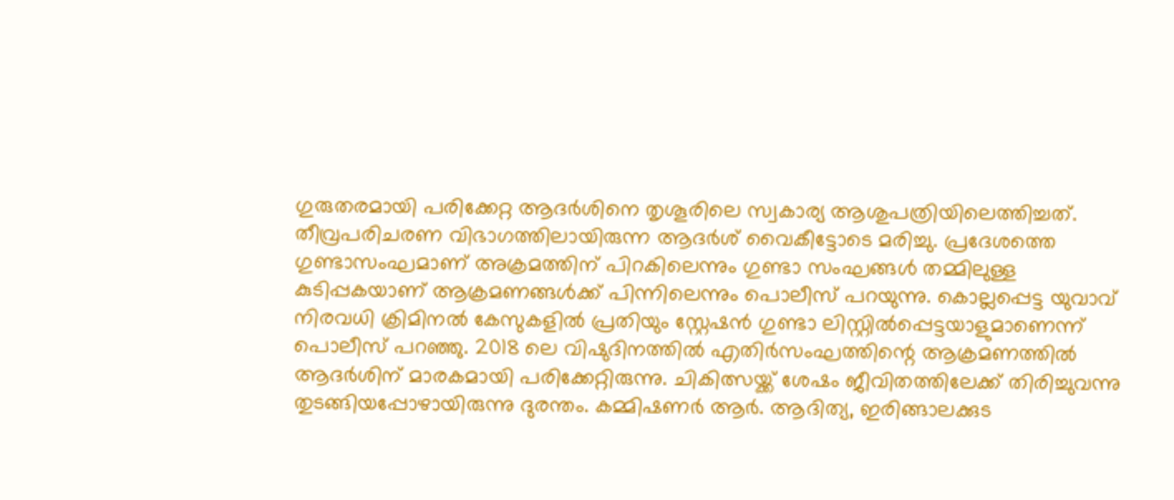ഗുരുതരമായി പരിക്കേറ്റ ആദർശിനെ തൃശൂരിലെ സ്വകാര്യ ആശുപത്രിയിലെത്തിച്ചത്. തീവ്രപരിചരണ വിഭാഗത്തിലായിരുന്ന ആദർശ് വൈകീട്ടോടെ മരിച്ചു. പ്രദേശത്തെ ഗുണ്ടാസംഘമാണ് അക്രമത്തിന് പിറകിലെന്നും ഗുണ്ടാ സംഘങ്ങൾ തമ്മിലുള്ള കുടിപ്പകയാണ് ആക്രമണങ്ങൾക്ക് പിന്നിലെന്നും പൊലീസ് പറയുന്നു. കൊല്ലപ്പെട്ട യുവാവ് നിരവധി ക്രിമിനൽ കേസുകളിൽ പ്രതിയും സ്റ്റേഷൻ ഗുണ്ടാ ലിസ്റ്റിൽപ്പെട്ടയാളുമാണെന്ന് പൊലീസ് പറഞ്ഞു. 2018 ലെ വിഷുദിനത്തിൽ എതിർസംഘത്തിന്റെ ആക്രമണത്തിൽ ആദർശിന് മാരകമായി പരിക്കേറ്റിരുന്നു. ചികിത്സയ്ക്ക് ശേഷം ജീവിതത്തിലേക്ക് തിരിച്ചുവന്നു തുടങ്ങിയപ്പോഴായിരുന്നു ദുരന്തം. കമ്മിഷണർ ആർ. ആദിത്യ, ഇരിങ്ങാലക്കുട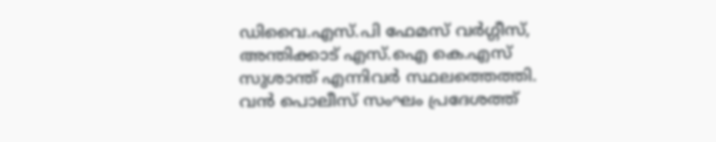ഡിവൈ.എസ്.പി ഫേമസ് വർഗ്ഗീസ്, അന്തിക്കാട് എസ്.ഐ കെ.എസ് സുശാന്ത് എന്നിവർ സ്ഥലത്തെത്തി. വൻ പൊലീസ് സംഘം പ്രദേശത്ത്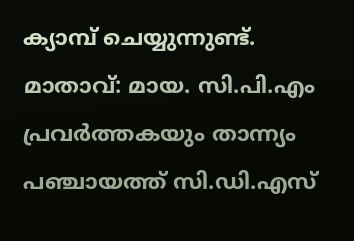ക്യാമ്പ് ചെയ്യുന്നുണ്ട്. മാതാവ്: മായ. സി.പി.എം പ്രവർത്തകയും താന്ന്യം പഞ്ചായത്ത് സി.ഡി.എസ്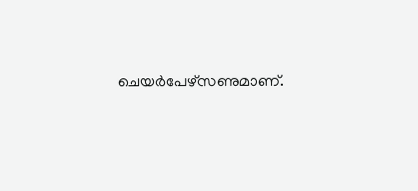ചെയർപേഴ്‌സണുമാണ്.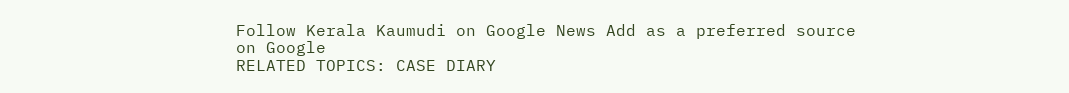Follow Kerala Kaumudi on Google News Add as a preferred source on Google
RELATED TOPICS: CASE DIARY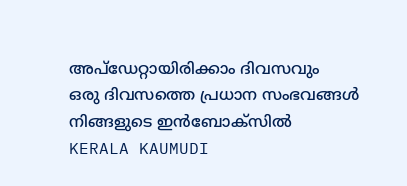അപ്ഡേറ്റായിരിക്കാം ദിവസവും
ഒരു ദിവസത്തെ പ്രധാന സംഭവങ്ങൾ നിങ്ങളുടെ ഇൻബോക്സിൽ
KERALA KAUMUDI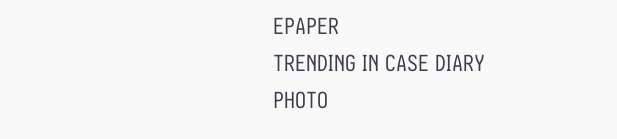EPAPER
TRENDING IN CASE DIARY
PHOTO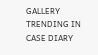GALLERY
TRENDING IN CASE DIARY